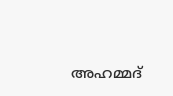അഹമ്മദ്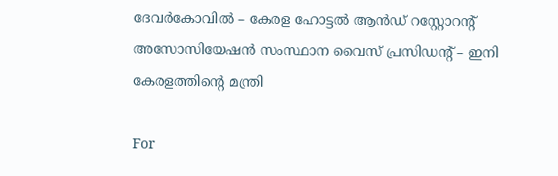ദേവര്‍കോവില്‍ – കേരള ഹോട്ടല്‍ ആന്‍ഡ് റസ്റ്റോറന്റ് അസോസിയേഷന്‍ സംസ്ഥാന വൈസ് പ്രസിഡന്റ് – ഇനി കേരളത്തിന്റെ മന്ത്രി

For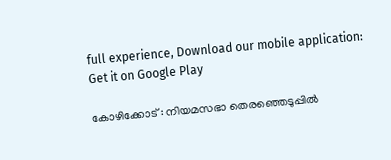full experience, Download our mobile application:
Get it on Google Play

കോഴിക്കോട് : നിയമസഭാ തെരഞ്ഞെടുപ്പില്‍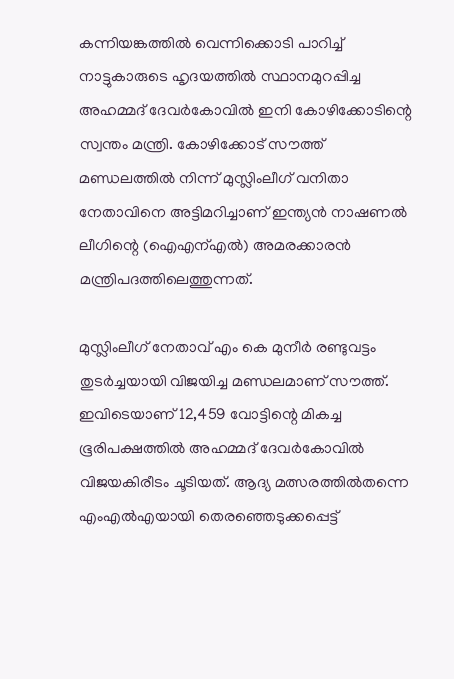കന്നിയങ്കത്തില്‍ വെന്നിക്കൊടി പാറിച്ച് നാട്ടുകാരുടെ ഹൃദയത്തില്‍ സ്ഥാനമുറപ്പിച്ച അഹമ്മദ് ദേവര്‍കോവില്‍ ഇനി കോഴിക്കോടിന്റെ സ്വന്തം മന്ത്രി. കോഴിക്കോട് സൗത്ത് മണ്ഡലത്തില്‍ നിന്ന് മുസ്ലിംലീഗ് വനിതാ നേതാവിനെ അട്ടിമറിച്ചാണ് ഇന്ത്യന്‍ നാഷണല്‍ ലീഗിന്റെ (ഐഎന്എല്‍) അമരക്കാരന്‍ മന്ത്രിപദത്തിലെത്തുന്നത്.

മുസ്ലിംലീഗ് നേതാവ് എം കെ മുനീര്‍ രണ്ടുവട്ടം തുടര്‍ച്ചയായി വിജയിച്ച മണ്ഡലമാണ് സൗത്ത്. ഇവിടെയാണ് 12,459 വോട്ടിന്റെ മികച്ച ഭൂരിപക്ഷത്തില്‍ അഹമ്മദ് ദേവര്‍കോവില്‍ വിജയകിരീടം ചൂടിയത്. ആദ്യ മത്സരത്തില്‍തന്നെ എംഎല്‍എയായി തെരഞ്ഞെടുക്കപ്പെട്ട്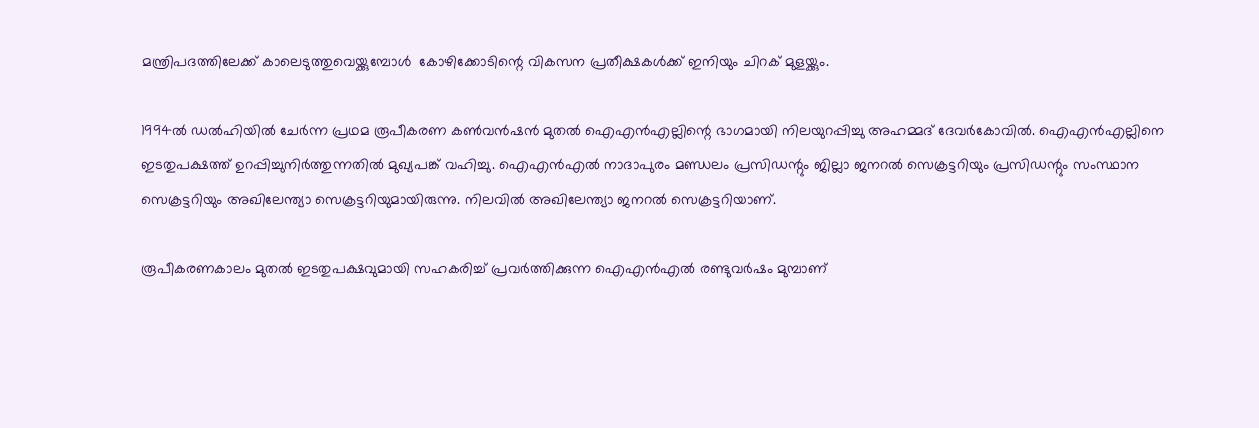മന്ത്രിപദത്തിലേക്ക് കാലെടുത്തുവെയ്ക്കുമ്പോള്‍  കോഴിക്കോടിന്റെ വികസന പ്രതീക്ഷകള്‍ക്ക് ഇനിയും ചിറക് മുളയ്ക്കും.

1994ല്‍ ഡല്‍ഹിയില്‍ ചേര്‍ന്ന പ്രഥമ രൂപീകരണ കണ്‍വന്‍ഷന്‍ മുതല്‍ ഐഎന്‍എല്ലിന്റെ ഭാഗമായി നിലയുറപ്പിച്ചു അഹമ്മദ് ദേവര്‍കോവില്‍. ഐഎന്‍എല്ലിനെ ഇടതുപക്ഷത്ത് ഉറപ്പിച്ചുനിര്‍ത്തുന്നതില്‍ മുഖ്യപങ്ക് വഹിച്ചു. ഐഎന്‍എല്‍ നാദാപുരം മണ്ഡലം പ്രസിഡന്റും ജില്ലാ ജനറല്‍ സെക്രട്ടറിയും പ്രസിഡന്റും സംസ്ഥാന സെക്രട്ടറിയും അഖിലേന്ത്യാ സെക്രട്ടറിയുമായിരുന്നു. നിലവില്‍ അഖിലേന്ത്യാ ജനറല്‍ സെക്രട്ടറിയാണ്.

രൂപീകരണകാലം മുതല്‍ ഇടതുപക്ഷവുമായി സഹകരിച്ച് പ്രവര്‍ത്തിക്കുന്ന ഐഎന്‍എല്‍ രണ്ടുവര്‍ഷം മുമ്പാണ്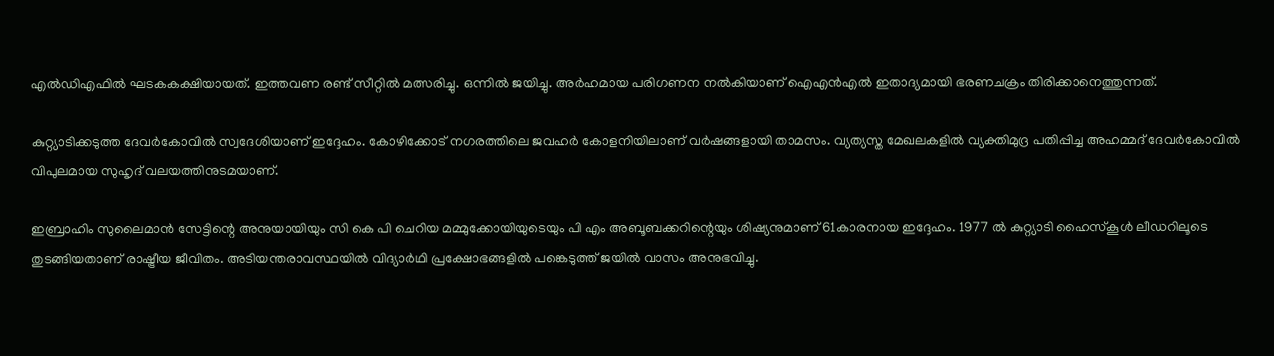എല്‍ഡിഎഫില്‍ ഘടകകക്ഷിയായത്. ഇത്തവണ രണ്ട് സീറ്റില്‍ മത്സരിച്ചു. ഒന്നില്‍ ജയിച്ചു. അര്‍ഹമായ പരിഗണന നല്‍കിയാണ് ഐഎന്‍എല്‍ ഇതാദ്യമായി ഭരണചക്രം തിരിക്കാനെത്തുന്നത്.

കുറ്റ്യാടിക്കടുത്ത ദേവര്‍കോവില്‍ സ്വദേശിയാണ് ഇദ്ദേഹം. കോഴിക്കോട് നഗരത്തിലെ ജവഹര്‍ കോളനിയിലാണ് വര്‍ഷങ്ങളായി താമസം. വ്യത്യസ്ത മേഖലകളില്‍ വ്യക്തിമുദ്ര പതിപ്പിച്ച അഹമ്മദ് ദേവര്‍കോവില്‍ വിപുലമായ സുഹൃദ് വലയത്തിനുടമയാണ്.

ഇബ്രാഹിം സുലൈമാന്‍ സേട്ടിന്റെ അനുയായിയും സി കെ പി ചെറിയ മമ്മുക്കോയിയുടെയും പി എം അബൂബക്കറിന്റെയും ശിഷ്യനുമാണ് 61കാരനായ ഇദ്ദേഹം. 1977 ല്‍ കുറ്റ്യാടി ഹൈസ്‌കൂള്‍ ലീഡറിലൂടെ തുടങ്ങിയതാണ് രാഷ്ട്രീയ ജീവിതം. അടിയന്തരാവസ്ഥയില്‍ വിദ്യാര്‍ഥി പ്രക്ഷോഭങ്ങളില്‍ പങ്കെടുത്ത് ജയില്‍ വാസം അനുഭവിച്ചു.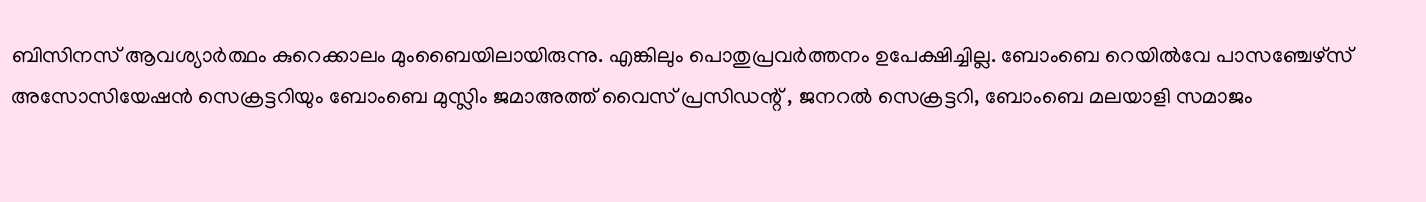ബിസിനസ് ആവശ്യാര്‍ത്ഥം കുറെക്കാലം മുംബൈയിലായിരുന്നു. എങ്കിലും പൊതുപ്രവര്‍ത്തനം ഉപേക്ഷിച്ചില്ല. ബോംബെ റെയില്‍വേ പാസഞ്ചേഴ്‌സ് അസോസിയേഷന്‍ സെക്രട്ടറിയും ബോംബെ മുസ്ലിം ജമാഅത്ത് വൈസ് പ്രസിഡന്റ് , ജനറല്‍ സെക്രട്ടറി, ബോംബെ മലയാളി സമാജം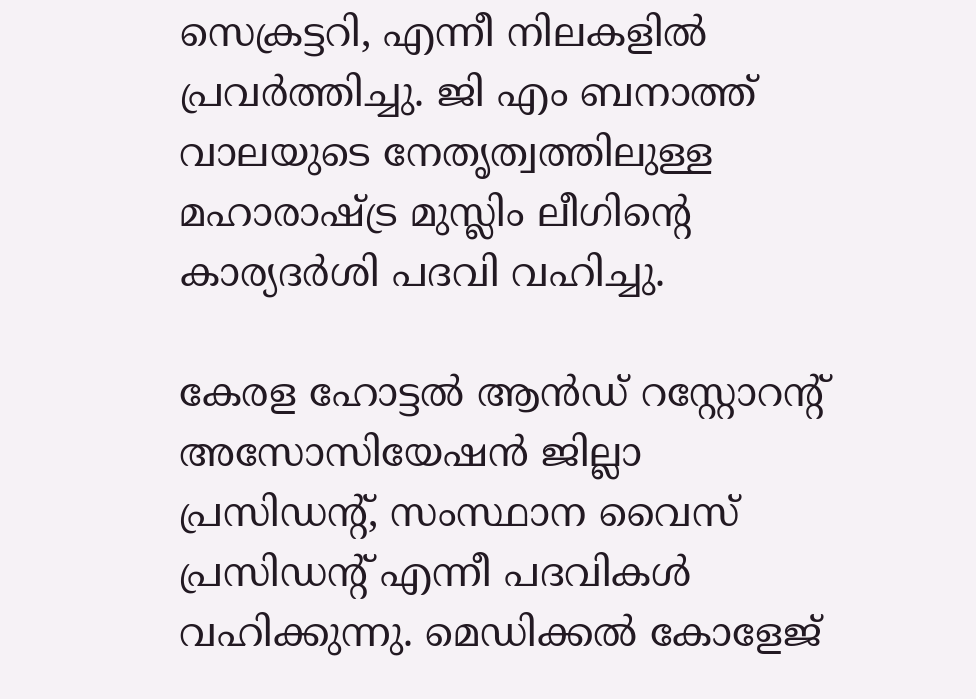സെക്രട്ടറി, എന്നീ നിലകളില്‍  പ്രവര്‍ത്തിച്ചു. ജി എം ബനാത്ത് വാലയുടെ നേതൃത്വത്തിലുള്ള മഹാരാഷ്ട്ര മുസ്ലിം ലീഗിന്റെ കാര്യദര്‍ശി പദവി വഹിച്ചു.

കേരള ഹോട്ടല്‍ ആന്‍ഡ് റസ്റ്റോറന്റ് അസോസിയേഷന്‍ ജില്ലാ പ്രസിഡന്റ്, സംസ്ഥാന വൈസ് പ്രസിഡന്റ് എന്നീ പദവികള്‍ വഹിക്കുന്നു. മെഡിക്കല്‍ കോളേജ്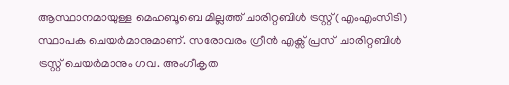ആസ്ഥാനമായുള്ള മെഹബൂബെ മില്ലത്ത് ചാരിറ്റബിള്‍ ട്രസ്റ്റ് (എംഎംസിടി) സ്ഥാപക ചെയര്‍മാനുമാണ്. സരോവരം ഗ്രീന്‍ എക്സ്‌ പ്രസ്  ചാരിറ്റബിള്‍ ട്രസ്റ്റ് ചെയര്‍മാനും ഗവ. അംഗീകൃത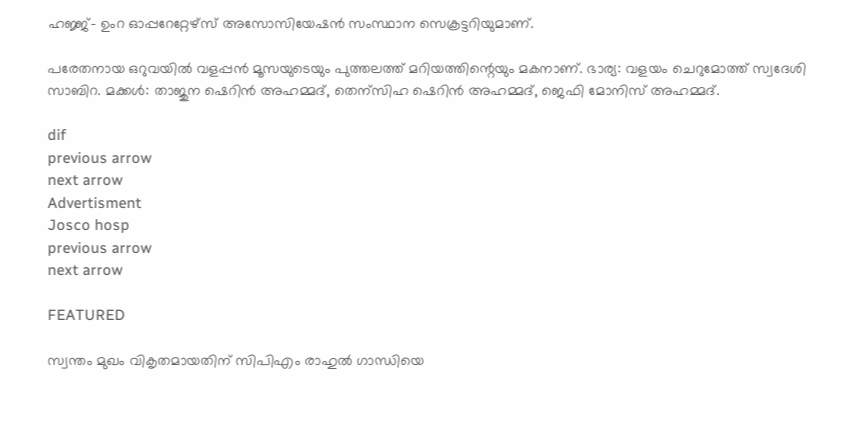ഹജ്ജ്- ഉംറ ഓപ്പറേറ്റേഴ്‌സ് അസോസിയേഷന്‍ സംസ്ഥാന സെക്രട്ടറിയുമാണ്.

പരേതനായ ഒറുവയില്‍ വളപ്പന്‍ മൂസയുടെയും പുത്തലത്ത് മറിയത്തിന്റെയും മകനാണ്. ഭാര്യ: വളയം ചെറുമോത്ത് സ്വദേശി സാബിറ. മക്കള്‍: താജുന ഷെറിന്‍ അഹമ്മദ്, തെന്‌സിഹ ഷെറിന്‍ അഹമ്മദ്, ജെഫി മോനിസ് അഹമ്മദ്.

dif
previous arrow
next arrow
Advertisment
Josco hosp
previous arrow
next arrow

FEATURED

സ്വന്തം മുഖം വികൃതമായതിന് സിപിഎം രാഹുൽ ഗാന്ധിയെ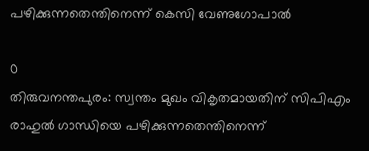പഴിക്കുന്നതെന്തിനെന്ന് കെസി വേണുഗോപാൽ

0
തിരുവനന്തപുരം: സ്വന്തം മുഖം വികൃതമായതിന് സിപിഎം രാഹുൽ ഗാന്ധിയെ പഴിക്കുന്നതെന്തിനെന്ന്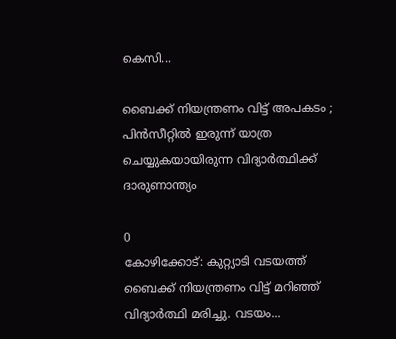കെസി...

ബൈക്ക് നിയന്ത്രണം വിട്ട് അപകടം ; പിൻസീറ്റിൽ ഇരുന്ന് യാത്ര ചെയ്യുകയായിരുന്ന വിദ്യാർത്ഥിക്ക് ദാരുണാന്ത്യം

0
കോഴിക്കോട്: കുറ്റ്യാടി വടയത്ത് ബൈക്ക് നിയന്ത്രണം വിട്ട് മറിഞ്ഞ് വിദ്യാർത്ഥി മരിച്ചു. വടയം...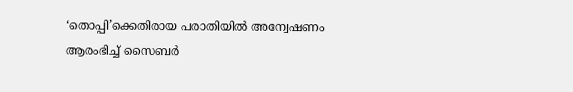‘തൊപ്പി’ക്കെതിരായ പരാതിയില്‍ അന്വേഷണം ആരംഭിച്ച് സൈബര്‍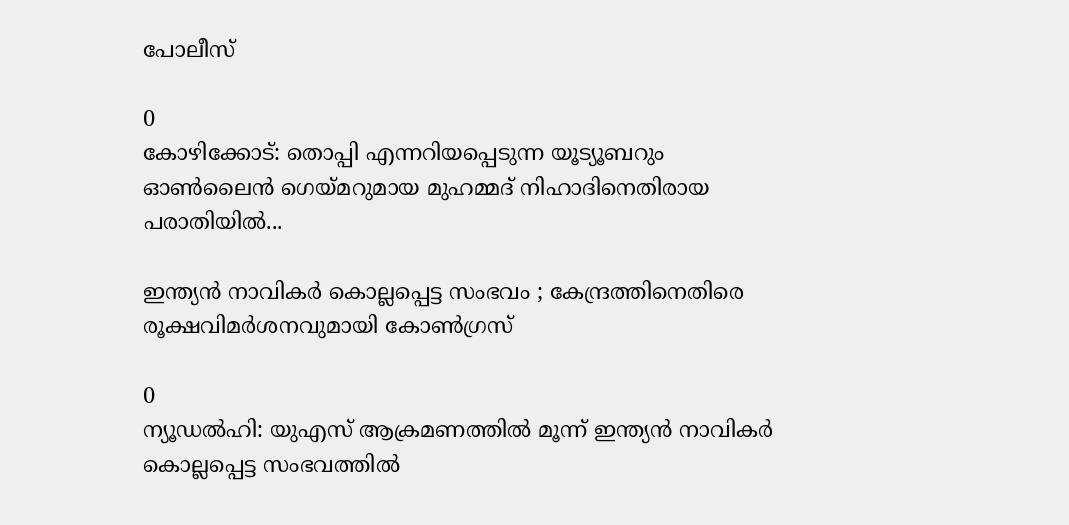പോലീസ്

0
കോഴിക്കോട്: തൊപ്പി എന്നറിയപ്പെടുന്ന യൂട്യൂബറും ഓണ്‍ലൈന്‍ ഗെയ്മറുമായ മുഹമ്മദ് നിഹാദിനെതിരായ പരാതിയില്‍...

ഇന്ത്യന്‍ നാവികര്‍ കൊല്ലപ്പെട്ട സംഭവം ; കേന്ദ്രത്തിനെതിരെ രൂക്ഷവിമർശനവുമായി കോണ്‍ഗ്രസ്

0
ന്യൂഡല്‍ഹി: യുഎസ് ആക്രമണത്തില്‍ മൂന്ന് ഇന്ത്യന്‍ നാവികര്‍ കൊല്ലപ്പെട്ട സംഭവത്തില്‍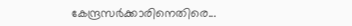കേന്ദ്രസര്‍ക്കാരിനെതിരെ...